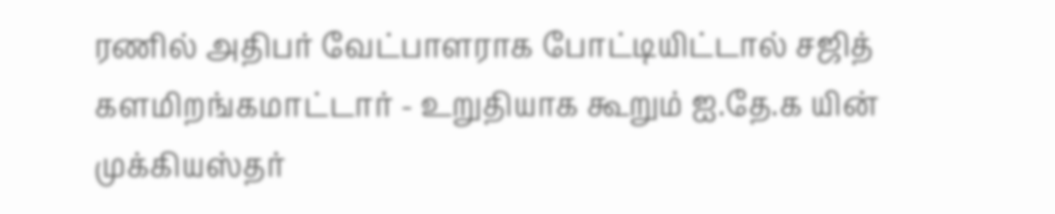ரணில் அதிபர் வேட்பாளராக போட்டியிட்டால் சஜித் களமிறங்கமாட்டார் - உறுதியாக கூறும் ஐ.தே.க யின் முக்கியஸ்தர்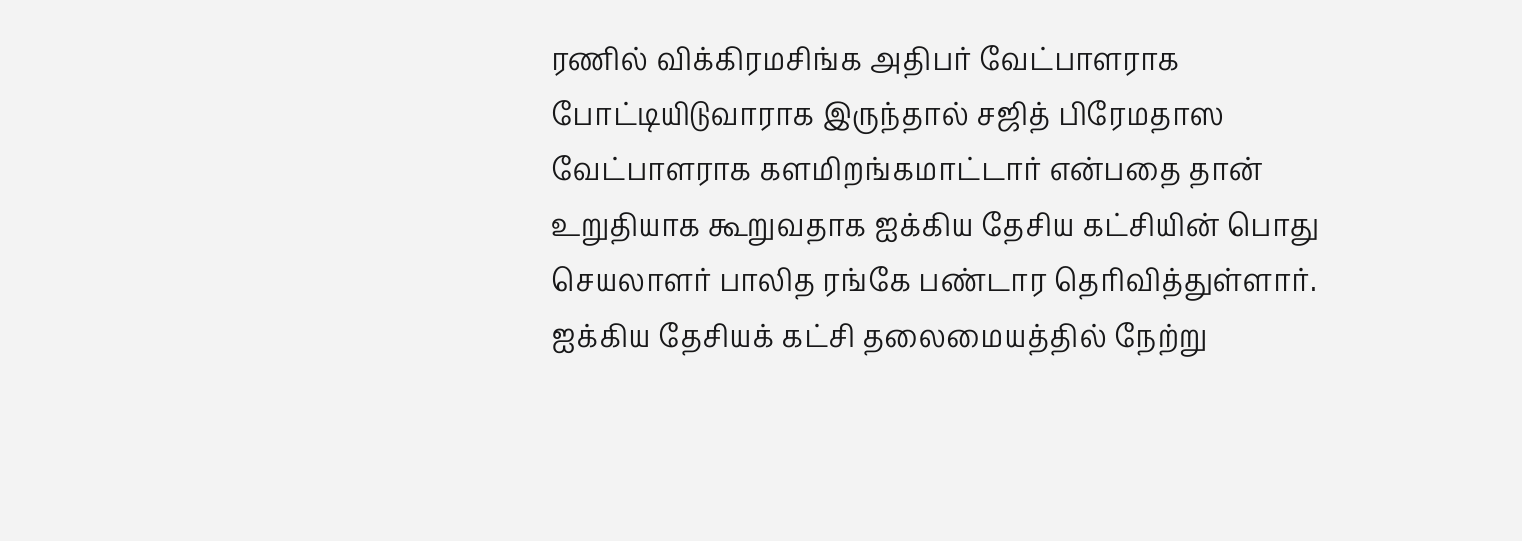ரணில் விக்கிரமசிங்க அதிபர் வேட்பாளராக போட்டியிடுவாராக இருந்தால் சஜித் பிரேமதாஸ வேட்பாளராக களமிறங்கமாட்டார் என்பதை தான் உறுதியாக கூறுவதாக ஐக்கிய தேசிய கட்சியின் பொது செயலாளர் பாலித ரங்கே பண்டார தெரிவித்துள்ளார்.
ஐக்கிய தேசியக் கட்சி தலைமையத்தில் நேற்று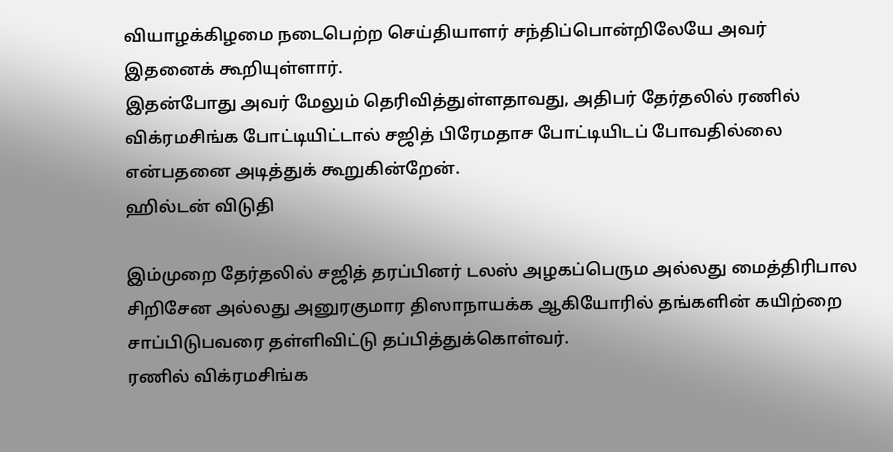வியாழக்கிழமை நடைபெற்ற செய்தியாளர் சந்திப்பொன்றிலேயே அவர் இதனைக் கூறியுள்ளார்.
இதன்போது அவர் மேலும் தெரிவித்துள்ளதாவது, அதிபர் தேர்தலில் ரணில் விக்ரமசிங்க போட்டியிட்டால் சஜித் பிரேமதாச போட்டியிடப் போவதில்லை என்பதனை அடித்துக் கூறுகின்றேன்.
ஹில்டன் விடுதி

இம்முறை தேர்தலில் சஜித் தரப்பினர் டலஸ் அழகப்பெரும அல்லது மைத்திரிபால சிறிசேன அல்லது அனுரகுமார திஸாநாயக்க ஆகியோரில் தங்களின் கயிற்றை சாப்பிடுபவரை தள்ளிவிட்டு தப்பித்துக்கொள்வர்.
ரணில் விக்ரமசிங்க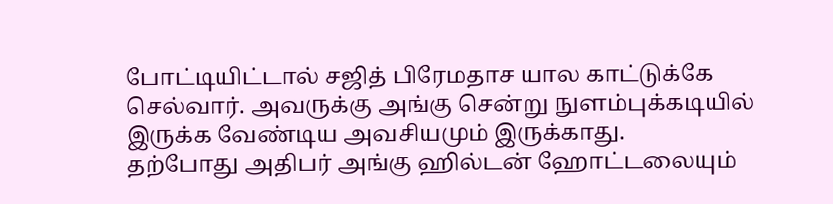போட்டியிட்டால் சஜித் பிரேமதாச யால காட்டுக்கே செல்வார். அவருக்கு அங்கு சென்று நுளம்புக்கடியில் இருக்க வேண்டிய அவசியமும் இருக்காது.
தற்போது அதிபர் அங்கு ஹில்டன் ஹோட்டலையும்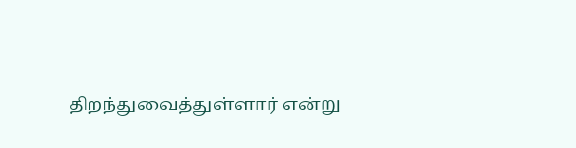திறந்துவைத்துள்ளார் என்று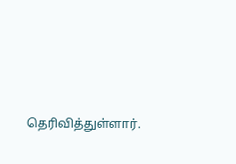தெரிவித்துள்ளார்.